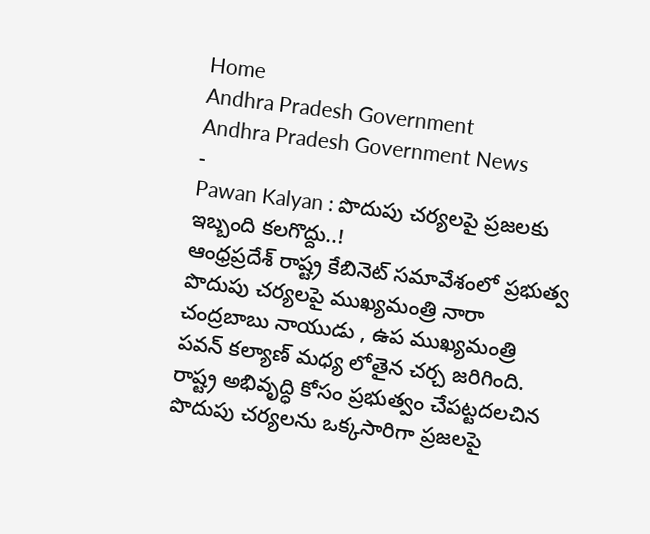Home
Andhra Pradesh Government
Andhra Pradesh Government News
-
Pawan Kalyan : పొదుపు చర్యలపై ప్రజలకు ఇబ్బంది కలగొద్దు..!
ఆంధ్రప్రదేశ్ రాష్ట్ర కేబినెట్ సమావేశంలో ప్రభుత్వ పొదుపు చర్యలపై ముఖ్యమంత్రి నారా చంద్రబాబు నాయుడు , ఉప ముఖ్యమంత్రి పవన్ కల్యాణ్ మధ్య లోతైన చర్చ జరిగింది. రాష్ట్ర అభివృద్ధి కోసం ప్రభుత్వం చేపట్టదలచిన పొదుపు చర్యలను ఒక్కసారిగా ప్రజలపై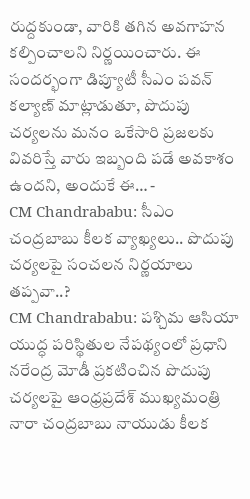రుద్దకుండా, వారికి తగిన అవగాహన కల్పించాలని నిర్ణయించారు. ఈ సందర్భంగా డిప్యూటీ సీఎం పవన్ కల్యాణ్ మాట్లాడుతూ, పొదుపు చర్యలను మనం ఒకేసారి ప్రజలకు వివరిస్తే వారు ఇబ్బంది పడే అవకాశం ఉందని, అందుకే ఈ… -
CM Chandrababu: సీఎం చంద్రబాబు కీలక వ్యాఖ్యలు.. పొదుపు చర్యలపై సంచలన నిర్ణయాలు తప్పవా..?
CM Chandrababu: పశ్చిమ ఆసియా యుద్ధ పరిస్థితుల నేపథ్యంలో ప్రధాని నరేంద్ర మోడీ ప్రకటించిన పొదుపు చర్యలపై ఆంధ్రప్రదేశ్ ముఖ్యమంత్రి నారా చంద్రబాబు నాయుడు కీలక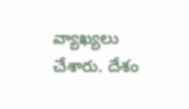వ్యాఖ్యలు చేశారు. దేశం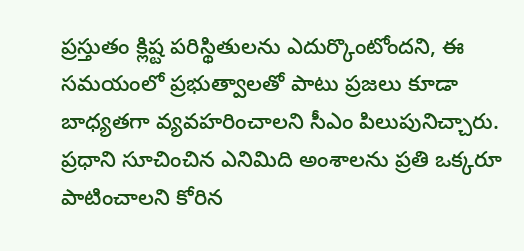ప్రస్తుతం క్లిష్ట పరిస్థితులను ఎదుర్కొంటోందని, ఈ సమయంలో ప్రభుత్వాలతో పాటు ప్రజలు కూడా బాధ్యతగా వ్యవహరించాలని సీఎం పిలుపునిచ్చారు. ప్రధాని సూచించిన ఎనిమిది అంశాలను ప్రతి ఒక్కరూ పాటించాలని కోరిన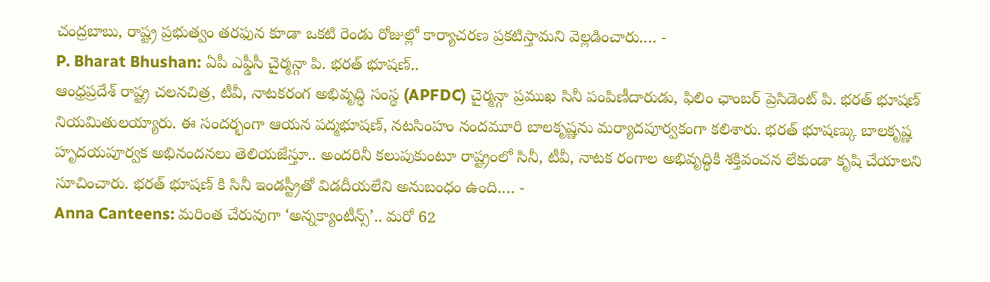చంద్రబాబు, రాష్ట్ర ప్రభుత్వం తరఫున కూడా ఒకటి రెండు రోజుల్లో కార్యాచరణ ప్రకటిస్తామని వెల్లడించారు.… -
P. Bharat Bhushan: ఏపీ ఎఫ్డీసీ చైర్మన్గా పి. భరత్ భూషణ్..
ఆంధ్రప్రదేశ్ రాష్ట్ర చలనచిత్ర, టీవీ, నాటకరంగ అభివృద్ధి సంస్థ (APFDC) చైర్మన్గా ప్రముఖ సినీ పంపిణీదారుడు, ఫిలిం ఛాంబర్ ప్రెసిడెంట్ పి. భరత్ భూషణ్ నియమితులయ్యారు. ఈ సందర్భంగా ఆయన పద్మభూషణ్, నటసింహం నందమూరి బాలకృష్ణను మర్యాదపూర్వకంగా కలిశారు. భరత్ భూషణ్కు బాలకృష్ణ హృదయపూర్వక అభినందనలు తెలియజేస్తూ.. అందరినీ కలుపుకుంటూ రాష్ట్రంలో సినీ, టీవీ, నాటక రంగాల అభివృద్ధికి శక్తివంచన లేకుండా కృషి చేయాలని సూచించారు. భరత్ భూషణ్ కి సినీ ఇండస్ట్రీతో విడదీయలేని అనుబంధం ఉంది.… -
Anna Canteens: మరింత చేరువుగా ‘అన్నక్యాంటీన్స్’.. మరో 62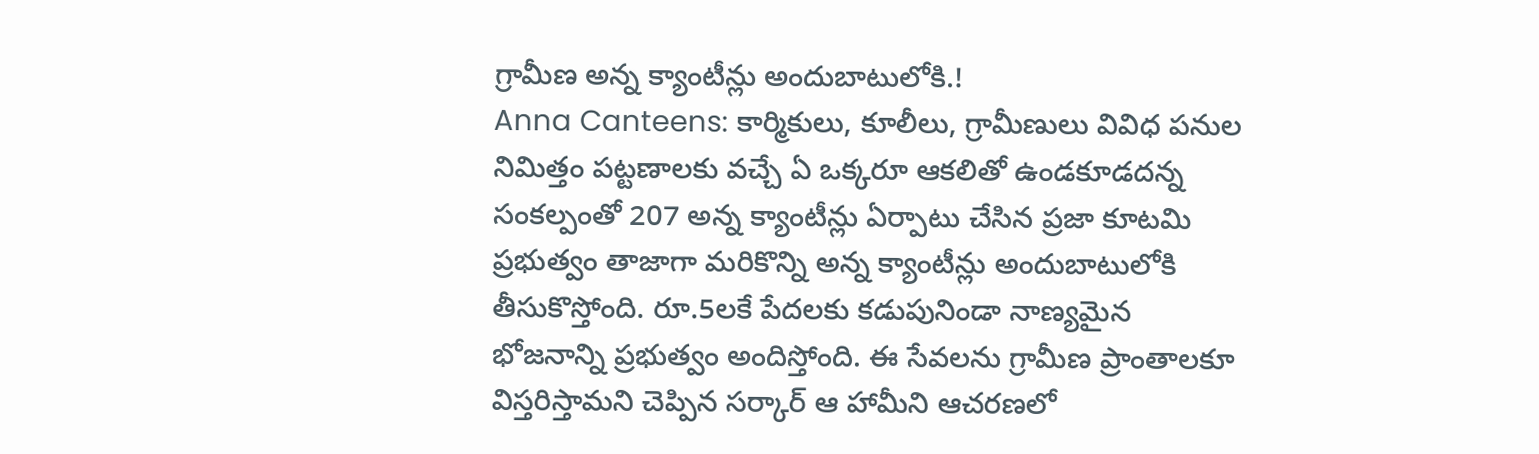గ్రామీణ అన్న క్యాంటీన్లు అందుబాటులోకి.!
Anna Canteens: కార్మికులు, కూలీలు, గ్రామీణులు వివిధ పనుల నిమిత్తం పట్టణాలకు వచ్చే ఏ ఒక్కరూ ఆకలితో ఉండకూడదన్న సంకల్పంతో 207 అన్న క్యాంటీన్లు ఏర్పాటు చేసిన ప్రజా కూటమి ప్రభుత్వం తాజాగా మరికొన్ని అన్న క్యాంటీన్లు అందుబాటులోకి తీసుకొస్తోంది. రూ.5లకే పేదలకు కడుపునిండా నాణ్యమైన భోజనాన్ని ప్రభుత్వం అందిస్తోంది. ఈ సేవలను గ్రామీణ ప్రాంతాలకూ విస్తరిస్తామని చెప్పిన సర్కార్ ఆ హామీని ఆచరణలో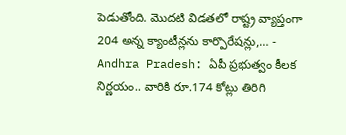పెడుతోంది. మొదటి విడతలో రాష్ట్ర వ్యాప్తంగా 204 అన్న క్యాంటీన్లను కార్పొరేషన్లు,… -
Andhra Pradesh: ఏపీ ప్రభుత్వం కీలక నిర్ణయం.. వారికి రూ.174 కోట్లు తిరిగి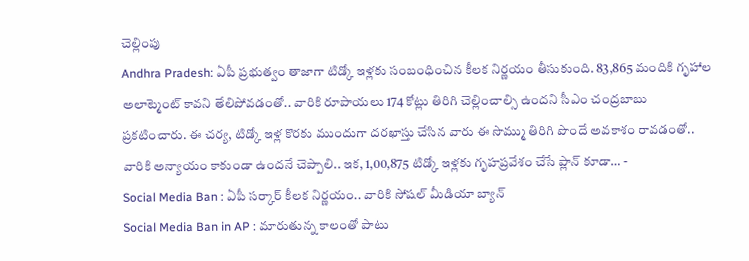చెల్లింపు
Andhra Pradesh: ఏపీ ప్రభుత్వం తాజాగా టిడ్కో ఇళ్లకు సంబంధించిన కీలక నిర్ణయం తీసుకుంది. 83,865 మందికి గృహాల అలాట్మెంట్ కావని తేలిపోవడంతో.. వారికి రూపాయలు 174 కోట్లు తిరిగి చెల్లించాల్సి ఉందని సీఎం చంద్రబాబు ప్రకటించారు. ఈ చర్య, టిడ్కో ఇళ్ల కొరకు ముందుగా దరఖాస్తు చేసిన వారు ఈ సొమ్ము తిరిగి పొందే అవకాశం రావడంతో.. వారికి అన్యాయం కాకుండా ఉందనే చెప్పాలి.. ఇక, 1,00,875 టిడ్కో ఇళ్లకు గృహప్రవేశం చేసే ప్లాన్ కూడా… -
Social Media Ban : ఏపీ సర్కార్ కీలక నిర్ణయం.. వారికి సోషల్ మీడియా బ్యాన్
Social Media Ban in AP : మారుతున్న కాలంతో పాటు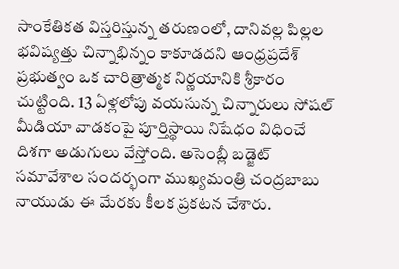సాంకేతికత విస్తరిస్తున్న తరుణంలో, దానివల్ల పిల్లల భవిష్యత్తు చిన్నాభిన్నం కాకూడదని ఆంధ్రప్రదేశ్ ప్రభుత్వం ఒక చారిత్రాత్మక నిర్ణయానికి శ్రీకారం చుట్టింది. 13 ఏళ్లలోపు వయసున్న చిన్నారులు సోషల్ మీడియా వాడకంపై పూర్తిస్థాయి నిషేధం విధించే దిశగా అడుగులు వేస్తోంది. అసెంబ్లీ బడ్జెట్ సమావేశాల సందర్భంగా ముఖ్యమంత్రి చంద్రబాబు నాయుడు ఈ మేరకు కీలక ప్రకటన చేశారు.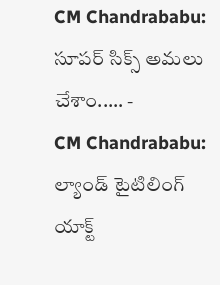CM Chandrababu: సూపర్ సిక్స్ అమలు చేశాం..… -
CM Chandrababu: ల్యాండ్ టైటిలింగ్ యాక్ట్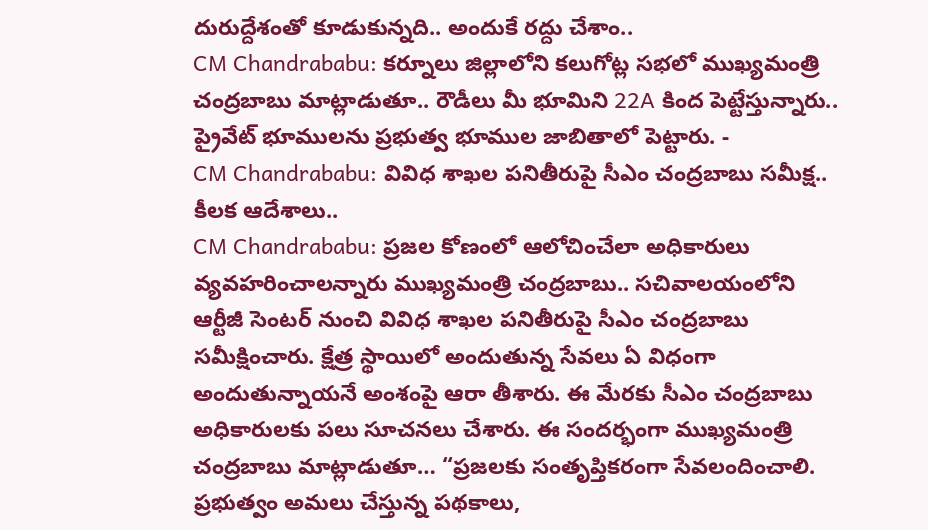దురుద్దేశంతో కూడుకున్నది.. అందుకే రద్దు చేశాం..
CM Chandrababu: కర్నూలు జిల్లాలోని కలుగోట్ల సభలో ముఖ్యమంత్రి చంద్రబాబు మాట్లాడుతూ.. రౌడీలు మీ భూమిని 22A కింద పెట్టేస్తున్నారు.. ప్రైవేట్ భూములను ప్రభుత్వ భూముల జాబితాలో పెట్టారు. -
CM Chandrababu: వివిధ శాఖల పనితీరుపై సీఎం చంద్రబాబు సమీక్ష.. కీలక ఆదేశాలు..
CM Chandrababu: ప్రజల కోణంలో ఆలోచించేలా అధికారులు వ్యవహరించాలన్నారు ముఖ్యమంత్రి చంద్రబాబు.. సచివాలయంలోని ఆర్టీజీ సెంటర్ నుంచి వివిధ శాఖల పనితీరుపై సీఎం చంద్రబాబు సమీక్షించారు. క్షేత్ర స్థాయిలో అందుతున్న సేవలు ఏ విధంగా అందుతున్నాయనే అంశంపై ఆరా తీశారు. ఈ మేరకు సీఎం చంద్రబాబు అధికారులకు పలు సూచనలు చేశారు. ఈ సందర్భంగా ముఖ్యమంత్రి చంద్రబాబు మాట్లాడుతూ… “ప్రజలకు సంతృప్తికరంగా సేవలందించాలి. ప్రభుత్వం అమలు చేస్తున్న పథకాలు,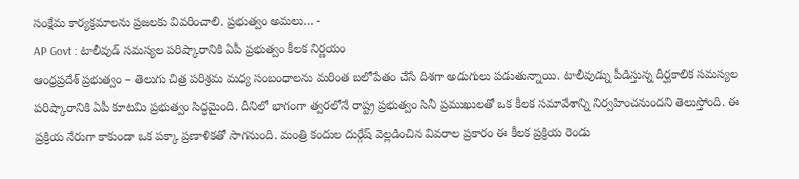సంక్షేమ కార్యక్రమాలను ప్రజలకు వివరించాలి. ప్రభుత్వం అమలు… -
AP Govt : టాలీవుడ్ సమస్యల పరిష్కారానికి ఏపీ ప్రభుత్వం కీలక నిర్ణయం
ఆంధ్రప్రదేశ్ ప్రభుత్వం – తెలుగు చిత్ర పరిశ్రమ మధ్య సంబంధాలను మరింత బలోపేతం చేసే దిశగా అడుగులు పడుతున్నాయి. టాలీవుడ్ను పీడిస్తున్న దీర్ఘకాలిక సమస్యల పరిష్కారానికి ఏపీ కూటమి ప్రభుత్వం సిద్ధమైంది. దీనిలో భాగంగా త్వరలోనే రాష్ట్ర ప్రభుత్వం సినీ ప్రముఖులతో ఒక కీలక సమావేశాన్ని నిర్వహించనుందని తెలుస్తోంది. ఈ ప్రక్రియ నేరుగా కాకుండా ఒక పక్కా ప్రణాళికతో సాగనుంది. మంత్రి కందుల దుర్గేష్ వెల్లడించిన వివరాల ప్రకారం ఈ కీలక ప్రక్రియ రెండు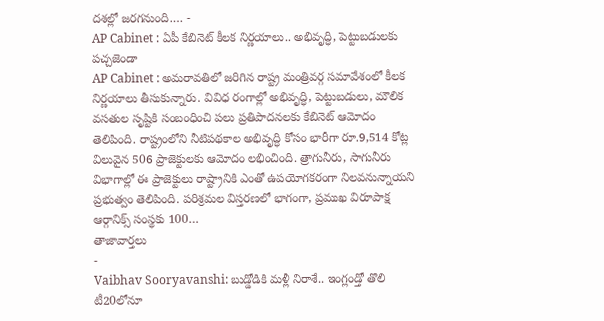దశల్లో జరగనుంది.… -
AP Cabinet : ఏపీ కేబినెట్ కీలక నిర్ణయాలు.. అభివృద్ధి, పెట్టుబడులకు పచ్చజెండా
AP Cabinet : అమరావతిలో జరిగిన రాష్ట్ర మంత్రివర్గ సమావేశంలో కీలక నిర్ణయాలు తీసుకున్నారు. వివిధ రంగాల్లో అభివృద్ధి, పెట్టుబడులు, మౌలిక వసతుల సృష్టికి సంబంధించి పలు ప్రతిపాదనలకు కేబినెట్ ఆమోదం తెలిపింది. రాష్ట్రంలోని నీటిపథకాల అభివృద్ధి కోసం భారీగా రూ.9,514 కోట్ల విలువైన 506 ప్రాజెక్టులకు ఆమోదం లభించింది. త్రాగునీరు, సాగునీరు విభాగాల్లో ఈ ప్రాజెక్టులు రాష్ట్రానికి ఎంతో ఉపయోగకరంగా నిలవనున్నాయని ప్రభుత్వం తెలిపింది. పరిశ్రమల విస్తరణలో భాగంగా, ప్రముఖ విరూపాక్ష ఆర్గానిక్స్ సంస్థకు 100…
తాజావార్తలు
-
Vaibhav Sooryavanshi: బుడ్డోడికి మళ్లీ నిరాశే.. ఇంగ్లండ్తో తొలి టీ20లోనూ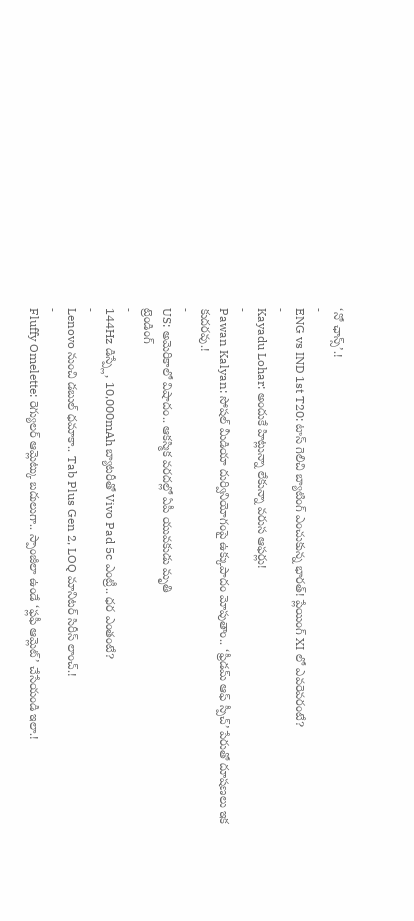‘నో ఛాన్స్’.!
-
ENG vs IND 1st T20: టాస్ గెలిచి బ్యాటింగ్ ఎంచుకున్న భారత్! ప్లేయింగ్ XI లో ఎవరెవరంటే?
-
Kayadu Lohar: అందుకే హిట్లున్నా లేకున్నా వరుస ఆఫర్లు!
-
Pawan Kalyan: సోషల్ మీడియా దుర్వినియోగంపై ఉక్కుపాదం మోపుతాం.. ‘ఫ్రీడమ్ ఆఫ్ స్పీచ్’ పేరుతో దూషణలు ఇక కుదరవు.!
-
US: అమెరికాలో విషాదం.. ఆకస్మిక వరదల్లో ఏపీ యువకుడు మృతి
ట్రెండింగ్
-
144Hz డిస్ప్లే, 10,000mAh బ్యాటరీతో Vivo Pad 5c ఎంట్రీ.. ధర ఎంతంటే?
-
Lenovo నుంచి డబుల్ ధమాకా.. Tab Plus Gen 2, LOQ మానిటర్ సిరీస్ లాంచ్.!
-
Fluffy Omelette: రెగ్యులర్ ఆమ్లెట్కు బదులుగా.. స్పాంజీలా ఉండే ‘ఫ్లఫీ ఆమ్లెట్’ చేసేయండి ఇలా.!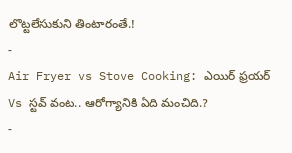లొట్టలేసుకుని తింటారంతే.!
-
Air Fryer vs Stove Cooking: ఎయిర్ ఫ్రయర్ Vs స్టవ్ వంట.. ఆరోగ్యానికి ఏది మంచిది.?
-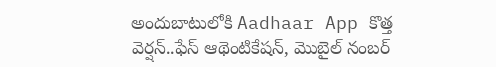అందుబాటులోకి Aadhaar App కొత్త వెర్షన్..ఫేస్ ఆథెంటికేషన్, మొబైల్ నంబర్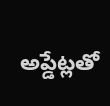అప్డేట్లతో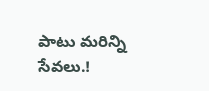పాటు మరిన్ని సేవలు.!